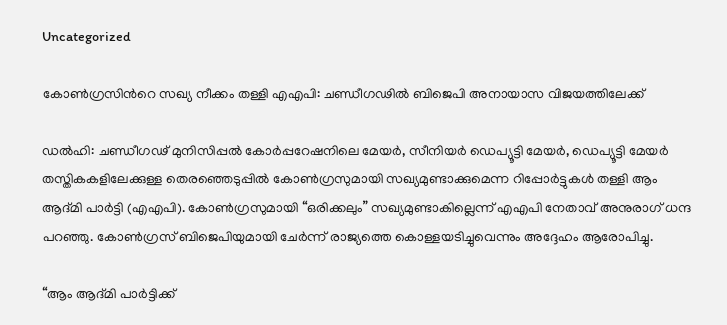Uncategorized

കോണ്‍ഗ്രസിന്‍റെ സഖ്യ നീക്കം തള്ളി എഎപി: ചണ്ഡീഗഢില്‍ ബിജെപി അനായാസ വിജയത്തിലേക്ക്

ഡല്‍ഹി: ചണ്ഡീഗഢ് മുനിസിപ്പൽ കോർപ്പറേഷനിലെ മേയർ, സീനിയർ ഡെപ്യൂട്ടി മേയർ, ഡെപ്യൂട്ടി മേയർ തസ്തികകളിലേക്കുള്ള തെരഞ്ഞെടുപ്പില്‍ കോൺഗ്രസുമായി സഖ്യമുണ്ടാക്കുമെന്ന റിപ്പോർട്ടുകള്‍ തള്ളി ആം ആദ്മി പാർട്ടി (എഎപി). കോൺഗ്രസുമായി “ഒരിക്കലും” സഖ്യമുണ്ടാകില്ലെന്ന് എഎപി നേതാവ് അനുരാഗ് ധന്ദ പറഞ്ഞു. കോൺഗ്രസ് ബിജെപിയുമായി ചേർന്ന് രാജ്യത്തെ കൊള്ളയടിച്ചുവെന്നും അദ്ദേഹം ആരോപിച്ചു.

“ആം ആദ്മി പാർട്ടിക്ക്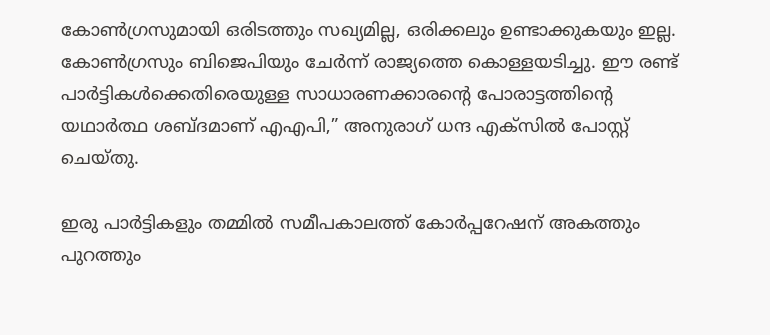കോൺഗ്രസുമായി ഒരിടത്തും സഖ്യമില്ല, ഒരിക്കലും ഉണ്ടാക്കുകയും ഇല്ല. കോൺഗ്രസും ബിജെപിയും ചേർന്ന് രാജ്യത്തെ കൊള്ളയടിച്ചു. ഈ രണ്ട് പാർട്ടികൾക്കെതിരെയുള്ള സാധാരണക്കാരന്റെ പോരാട്ടത്തിന്റെ യഥാർത്ഥ ശബ്ദമാണ് എഎപി,” അനുരാഗ് ധന്ദ എക്സിൽ പോസ്റ്റ് ചെയ്തു.

ഇരു പാർട്ടികളും തമ്മില്‍ സമീപകാലത്ത് കോർപ്പറേഷന് അകത്തും പുറത്തും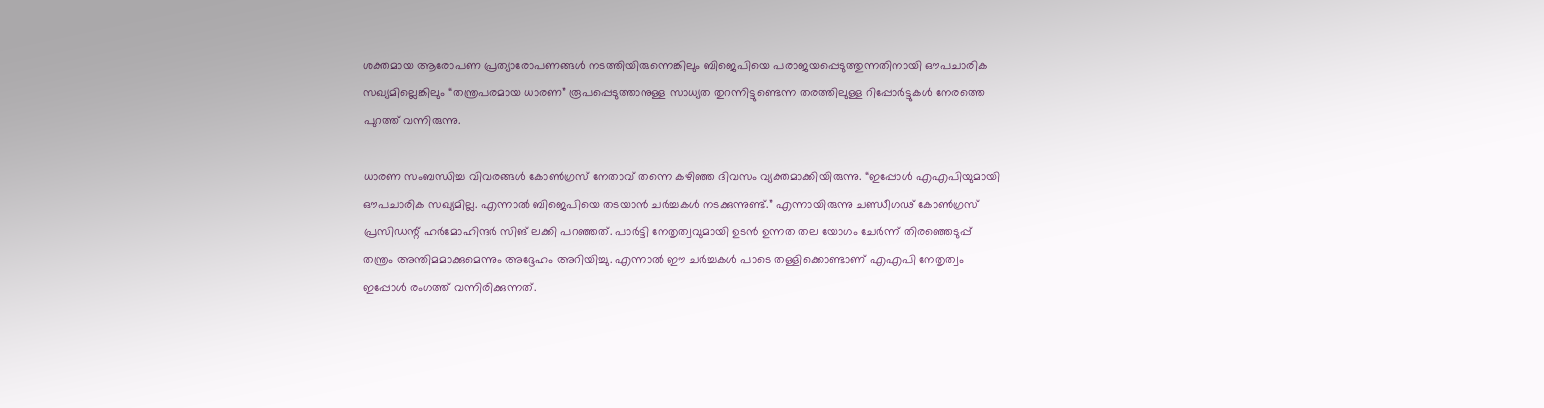ശക്തമായ ആരോപണ പ്രത്യാരോപണങ്ങള്‍ നടത്തിയിരുന്നെങ്കിലും ബിജെപിയെ പരാജയപ്പെടുത്തുന്നതിനായി ഔപചാരിക സഖ്യമില്ലെങ്കിലും “തന്ത്രപരമായ ധാരണ” രൂപപ്പെടുത്താനുള്ള സാധ്യത തുറന്നിട്ടുണ്ടെന്ന തരത്തിലുള്ള റിപ്പോർട്ടുകള്‍ നേരത്തെ പുറത്ത് വന്നിരുന്നു.

ധാരണ സംബന്ധിച്ച വിവരങ്ങള്‍ കോണ്‍ഗ്രസ് നേതാവ് തന്നെ കഴിഞ്ഞ ദിവസം വ്യക്തമാക്കിയിരുന്നു. “ഇപ്പോൾ എഎപിയുമായി ഔപചാരിക സഖ്യമില്ല. എന്നാൽ ബിജെപിയെ തടയാൻ ചർച്ചകൾ നടക്കുന്നുണ്ട്.” എന്നായിരുന്നു ചണ്ഡീഗഢ് കോൺഗ്രസ് പ്രസിഡന്റ് ഹർമോഹിന്ദർ സിങ് ലക്കി പറഞ്ഞത്. പാർട്ടി നേതൃത്വവുമായി ഉടൻ ഉന്നത തല യോഗം ചേർന്ന് തിരഞ്ഞെടുപ്പ് തന്ത്രം അന്തിമമാക്കുമെന്നും അദ്ദേഹം അറിയിച്ചു. എന്നാല്‍ ഈ ചർച്ചകള്‍ പാടെ തള്ളിക്കൊണ്ടാണ് എഎപി നേതൃത്വം ഇപ്പോള്‍ രംഗത്ത് വന്നിരിക്കുന്നത്.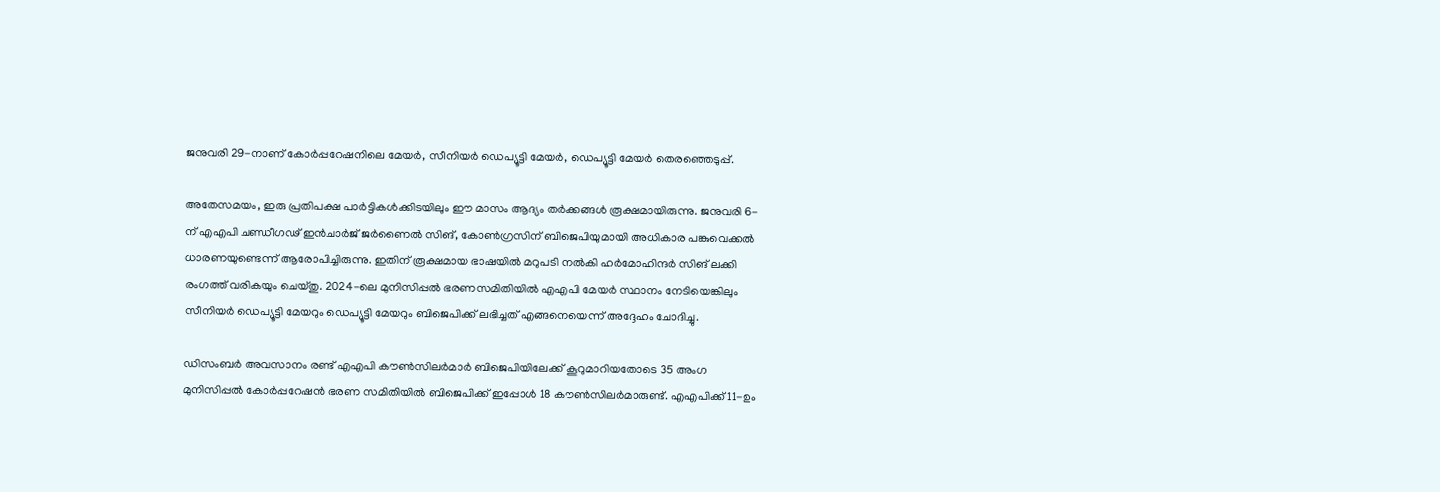ജനുവരി 29-നാണ് കോർപ്പറേഷനിലെ മേയർ, സീനിയർ ഡെപ്യൂട്ടി മേയർ, ഡെപ്യൂട്ടി മേയർ തെരഞ്ഞെടുപ്പ്.

അതേസമയം, ഇരു പ്രതിപക്ഷ പാർട്ടികൾക്കിടയിലും ഈ മാസം ആദ്യം തർക്കങ്ങൾ രൂക്ഷമായിരുന്നു. ജനുവരി 6-ന് എഎപി ചണ്ഡീഗഢ് ഇൻചാർജ് ജർണൈൽ സിങ്, കോൺഗ്രസിന് ബിജെപിയുമായി അധികാര പങ്കുവെക്കൽ ധാരണയുണ്ടെന്ന് ആരോപിച്ചിരുന്നു. ഇതിന് രൂക്ഷമായ ഭാഷയില്‍ മറുപടി നല്‍കി ഹർമോഹിന്ദർ സിങ് ലക്കി രംഗത്ത് വരികയും ചെയ്തു. 2024-ലെ മുനിസിപ്പൽ ഭരണസമിതിയില്‍ എഎപി മേയർ സ്ഥാനം നേടിയെങ്കിലും സീനിയർ ഡെപ്യൂട്ടി മേയറും ഡെപ്യൂട്ടി മേയറും ബിജെപിക്ക് ലഭിച്ചത് എങ്ങനെയെന്ന് അദ്ദേഹം ചോദിച്ചു.

ഡിസംബർ അവസാനം രണ്ട് എഎപി കൗൺസിലർമാർ ബിജെപിയിലേക്ക് കൂറുമാറിയതോടെ 35 അംഗ മുനിസിപ്പൽ കോർപ്പറേഷൻ ഭരണ സമിതിയില്‍ ബിജെപിക്ക് ഇപ്പോൾ 18 കൗൺസിലർമാരുണ്ട്. എഎപിക്ക് 11-ഉം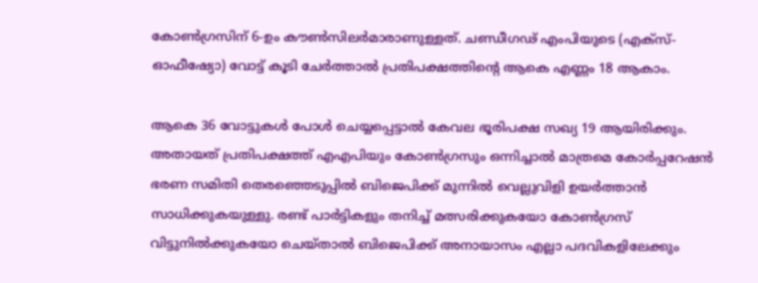കോൺഗ്രസിന് 6-ഉം കൗൺസിലർമാരാണുള്ളത്. ചണ്ഡീഗഢ് എംപിയുടെ (എക്സ്-ഓഫീഷ്യോ) വോട്ട് കൂടി ചേർത്താൽ പ്രതിപക്ഷത്തിന്റെ ആകെ എണ്ണം 18 ആകാം.

ആകെ 36 വോട്ടുകൾ പോൾ ചെയ്യപ്പെട്ടാല്‍ കേവല ഭൂരിപക്ഷ സഖ്യ 19 ആയിരിക്കും. അതായത് പ്രതിപക്ഷത്ത് എഎപിയും കോണ്‍ഗ്രസും ഒന്നിച്ചാല്‍ മാത്രമെ കോർപ്പറേഷന്‍ ഭരണ സമിതി തെരഞ്ഞെടുപ്പില്‍ ബിജെപിക്ക് മുന്നില്‍ വെല്ലുവിളി ഉയർത്താന്‍ സാധിക്കുകയുള്ളു. രണ്ട് പാർട്ടികളും തനിച്ച് മത്സരിക്കുകയോ കോണ്‍ഗ്രസ് വിട്ടുനില്‍ക്കുകയോ ചെയ്താല്‍ ബിജെപിക്ക് അനായാസം എല്ലാ പദവികളിലേക്കും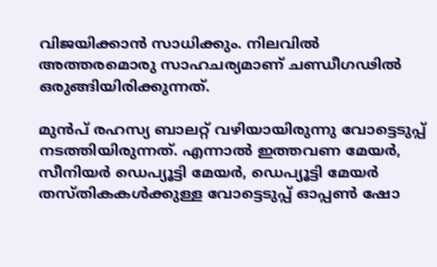വിജയിക്കാന്‍ സാധിക്കും. നിലവില്‍ അത്തരമൊരു സാഹചര്യമാണ് ചണ്ഡീഗഢില്‍ ഒരുങ്ങിയിരിക്കുന്നത്.

മുൻപ് രഹസ്യ ബാലറ്റ് വഴിയായിരുന്നു വോട്ടെടുപ്പ് നടത്തിയിരുന്നത്. എന്നാൽ ഇത്തവണ മേയർ, സീനിയർ ഡെപ്യൂട്ടി മേയർ, ഡെപ്യൂട്ടി മേയർ തസ്തികകൾക്കുള്ള വോട്ടെടുപ്പ് ഓപ്പൺ ഷോ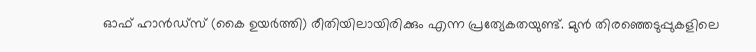ഓഫ് ഹാൻഡ്സ് (കൈ ഉയർത്തി) രീതിയിലായിരിക്കും എന്ന പ്രത്യേകതയുണ്ട്. മുൻ തിരഞ്ഞെടുപ്പുകളിലെ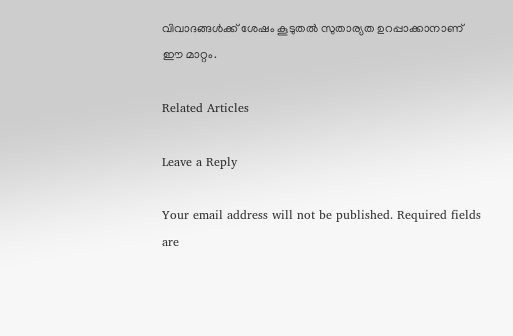വിവാദങ്ങൾക്ക് ശേഷം കൂടുതൽ സുതാര്യത ഉറപ്പാക്കാനാണ് ഈ മാറ്റം.

Related Articles

Leave a Reply

Your email address will not be published. Required fields are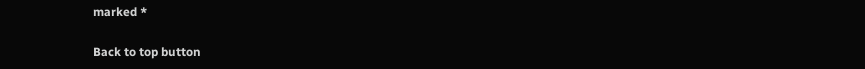marked *

Back to top button